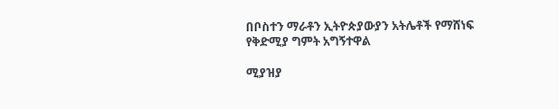በቦስተን ማራቶን ኢትዮጵያውያን አትሌቶች የማሸነፍ የቅድሚያ ግምት አግኝተዋል

ሚያዝያ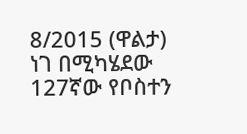8/2015 (ዋልታ) ነገ በሚካሄደው 127ኛው የቦስተን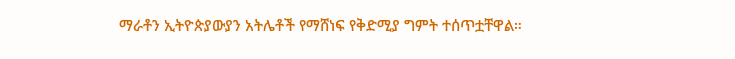ማራቶን ኢትዮጵያውያን አትሌቶች የማሸነፍ የቅድሚያ ግምት ተሰጥቷቸዋል።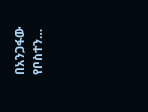በአንጋፋው የቦስተን…